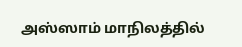அஸ்ஸாம் மாநிலத்தில்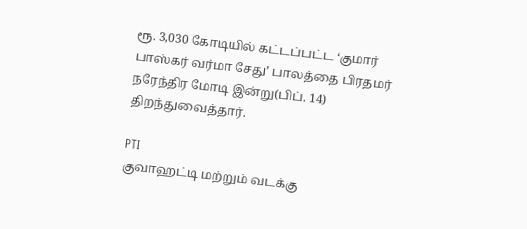ரூ. 3,030 கோடியில் கட்டப்பட்ட ‘குமார் பாஸ்கர் வர்மா சேது’ பாலத்தை பிரதமர் நரேந்திர மோடி இன்று(பிப். 14) திறந்துவைத்தார்.

PTI
குவாஹட்டி மற்றும் வடக்கு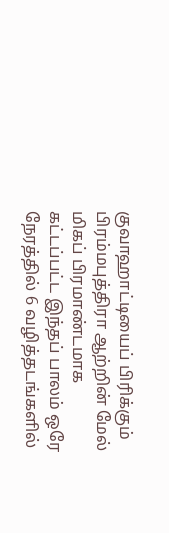குவாஹாட்டியைப் பிரிக்கும் பிரம்மபுத்திரா ஆற்றின் மேல் மிகப் பிரமாண்டமாக கட்டப்பட்ட இந்தப் பாலம் ஒரே நேரத்தில் 6 வழித்தடங்களில்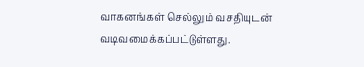வாகனங்கள் செல்லும் வசதியுடன் வடிவமைக்கப்பட்டுள்ளது.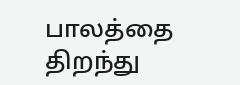பாலத்தை திறந்து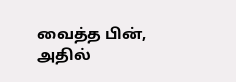வைத்த பின், அதில்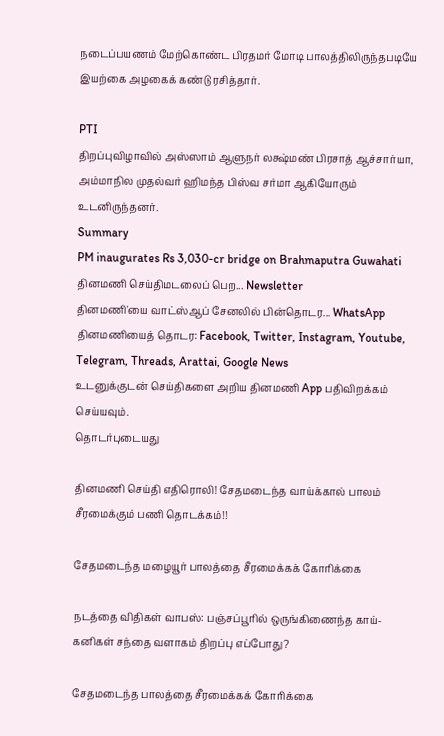நடைப்பயணம் மேற்கொண்ட பிரதமர் மோடி பாலத்திலிருந்தபடியே இயற்கை அழகைக் கண்டு ரசித்தார்.

PTI
திறப்புவிழாவில் அஸ்ஸாம் ஆளுநர் லக்ஷ்மண் பிரசாத் ஆச்சார்யா, அம்மாநில முதல்வர் ஹிமந்த பிஸ்வ சர்மா ஆகியோரும் உடனிருந்தனர்.
Summary
PM inaugurates Rs 3,030-cr bridge on Brahmaputra Guwahati
தினமணி செய்திமடலைப் பெற... Newsletter
தினமணி'யை வாட்ஸ்ஆப் சேனலில் பின்தொடர... WhatsApp
தினமணியைத் தொடர: Facebook, Twitter, Instagram, Youtube, Telegram, Threads, Arattai, Google News
உடனுக்குடன் செய்திகளை அறிய தினமணி App பதிவிறக்கம் செய்யவும்.
தொடர்புடையது

தினமணி செய்தி எதிரொலி! சேதமடைந்த வாய்க்கால் பாலம் சீரமைக்கும் பணி தொடக்கம்!!

சேதமடைந்த மழையூர் பாலத்தை சீரமைக்கக் கோரிக்கை

நடத்தை விதிகள் வாபஸ்: பஞ்சப்பூரில் ஒருங்கிணைந்த காய்-கனிகள் சந்தை வளாகம் திறப்பு எப்போது?

சேதமடைந்த பாலத்தை சீரமைக்கக் கோரிக்கை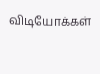விடியோக்கள்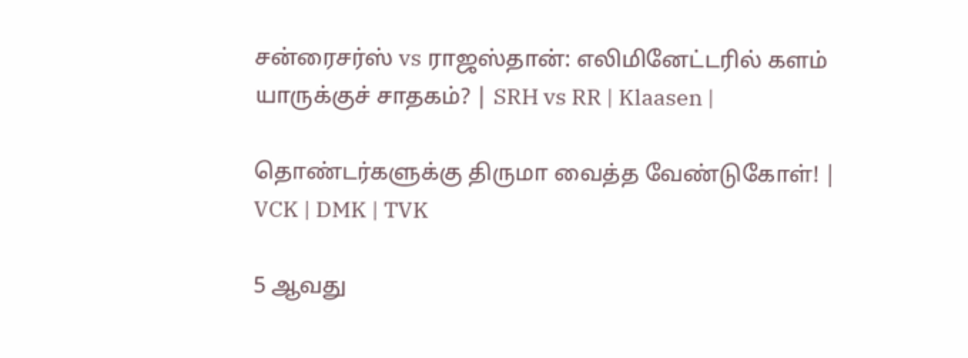சன்ரைசர்ஸ் vs ராஜஸ்தான்: எலிமினேட்டரில் களம் யாருக்குச் சாதகம்? | SRH vs RR | Klaasen |

தொண்டர்களுக்கு திருமா வைத்த வேண்டுகோள்! | VCK | DMK | TVK

5 ஆவது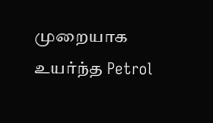முறையாக உயர்ந்த Petrol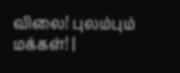விலை! புலம்பும் மக்கள்! |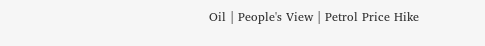Oil | People's View | Petrol Price Hike